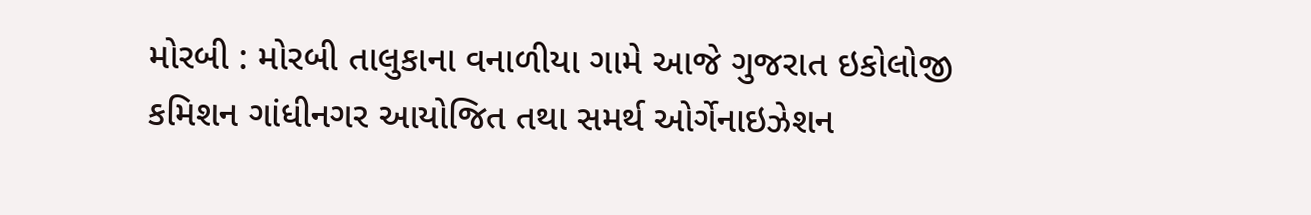મોરબી : મોરબી તાલુકાના વનાળીયા ગામે આજે ગુજરાત ઇકોલોજી કમિશન ગાંધીનગર આયોજિત તથા સમર્થ ઓર્ગેનાઇઝેશન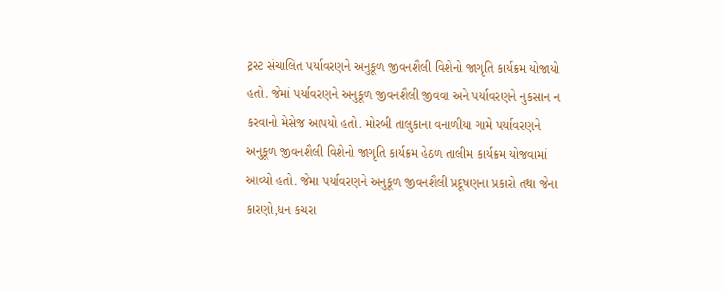ટ્રસ્ટ સંચાલિત પર્યાવરણને અનુકૂળ જીવનશૈલી વિશેનો જાગૃતિ કાર્યક્રમ યોજાયો હતો. જેમાં પર્યાવરણને અનુકૂળ જીવનશૈલી જીવવા અને પર્યાવરણને નુકસાન ન કરવાનો મેસેજ આપયો હતો. મોરબી તાલુકાના વનાળીયા ગામે પર્યાવરણને અનુકૂળ જીવનશૈલી વિશેનો જાગૃતિ કાર્યક્રમ હેઠળ તાલીમ કાર્યક્રમ યોજવામાં આવ્યો હતો. જેમા પર્યાવરણને અનુકૂળ જીવનશૈલી પ્રદૂષણના પ્રકારો તથા જેના કારણો,ધન કચરા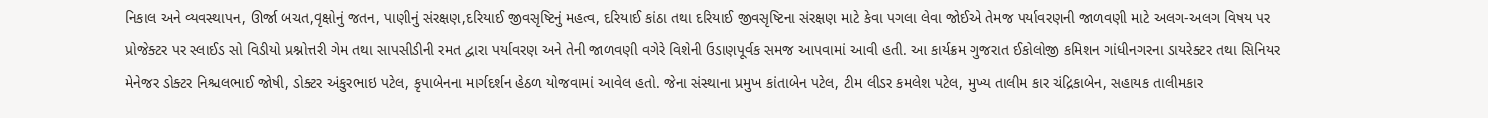નિકાલ અને વ્યવસ્થાપન, ઊર્જા બચત,વૃક્ષોનું જતન, પાણીનું સંરક્ષણ,દરિયાઈ જીવસૃષ્ટિનું મહત્વ, દરિયાઈ કાંઠા તથા દરિયાઈ જીવસૃષ્ટિના સંરક્ષણ માટે કેવા પગલા લેવા જોઈએ તેમજ પર્યાવરણની જાળવણી માટે અલગ-અલગ વિષય પર પ્રોજેક્ટર પર સ્લાઈડ સો વિડીયો પ્રશ્નોત્તરી ગેમ તથા સાપસીડીની રમત દ્વારા પર્યાવરણ અને તેની જાળવણી વગેરે વિશેની ઉડાણપૂર્વક સમજ આપવામાં આવી હતી. આ કાર્યક્રમ ગુજરાત ઈકોલોજી કમિશન ગાંધીનગરના ડાયરેક્ટર તથા સિનિયર મેનેજર ડોક્ટર નિશ્ચલભાઈ જોષી, ડોક્ટર અંકુરભાઇ પટેલ, કૃપાબેનના માર્ગદર્શન હેઠળ યોજવામાં આવેલ હતો. જેના સંસ્થાના પ્રમુખ કાંતાબેન પટેલ, ટીમ લીડર કમલેશ પટેલ, મુખ્ય તાલીમ કાર ચંદ્રિકાબેન, સહાયક તાલીમકાર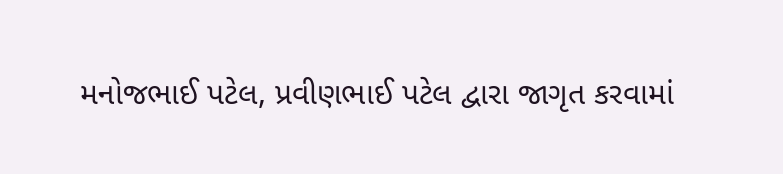મનોજભાઈ પટેલ, પ્રવીણભાઈ પટેલ દ્વારા જાગૃત કરવામાં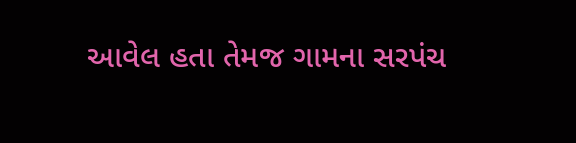આવેલ હતા તેમજ ગામના સરપંચ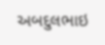અબદુલભાઇ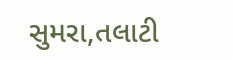સુમરા,તલાટી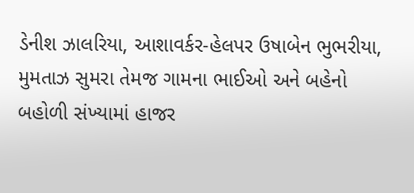ડેનીશ ઝાલરિયા, આશાવર્કર-હેલપર ઉષાબેન ભુભરીયા, મુમતાઝ સુમરા તેમજ ગામના ભાઈઓ અને બહેનો બહોળી સંખ્યામાં હાજર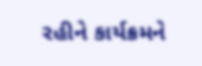રહીને કાર્યક્રમને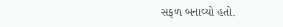સફળ બનાવ્યો હતો.